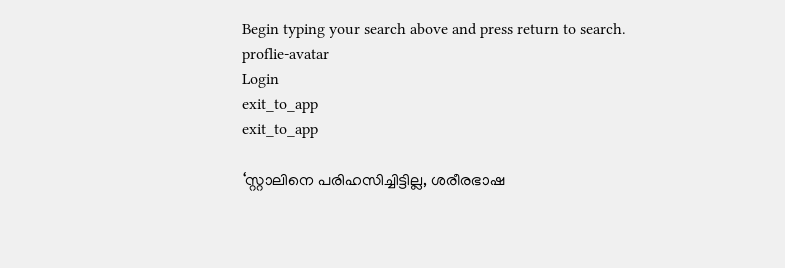Begin typing your search above and press return to search.
proflie-avatar
Login
exit_to_app
exit_to_app

‘സ്റ്റാലിനെ പരിഹസിച്ചിട്ടില്ല, ശരീരഭാഷ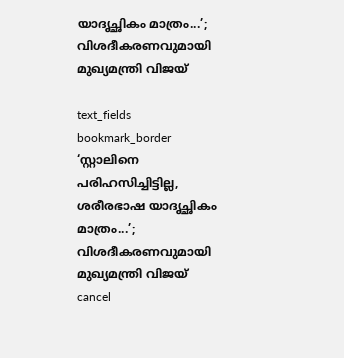യാദൃച്ഛികം മാത്രം...’; വിശദീകരണവുമായി മുഖ്യമന്ത്രി വിജയ്

text_fields
bookmark_border
‘സ്റ്റാലിനെ പരിഹസിച്ചിട്ടില്ല, ശരീരഭാഷ യാദൃച്ഛികം മാത്രം...’; വിശദീകരണവുമായി മുഖ്യമന്ത്രി വിജയ്
cancel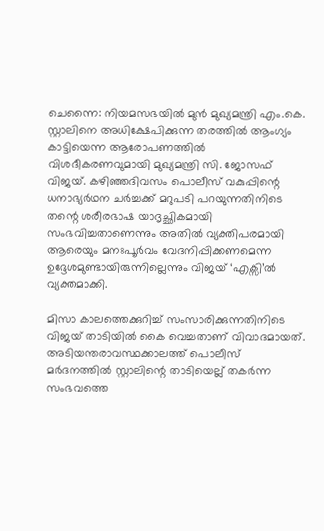ചെന്നൈ: നിയമസഭയിൽ മുൻ മുഖ്യമന്ത്രി എം.കെ. സ്റ്റാലിനെ അധിക്ഷേപിക്കുന്ന തരത്തിൽ ആംഗ്യം കാട്ടിയെന്ന ആരോപണത്തിൽ വിശദീകരണവുമായി മുഖ്യമന്ത്രി സി. ജോസഫ് വിജയ്. കഴിഞ്ഞദിവസം പൊലീസ് വകുപ്പിന്റെ ധനാഭ്യർഥന ചർച്ചക്ക് മറുപടി പറയുന്നതിനിടെ തന്റെ ശരീരഭാഷ യാദൃച്ഛികമായി സംഭവിച്ചതാണെന്നും അതിൽ വ്യക്തിപരമായി ആരെയും മനഃപൂർവം വേദനിപ്പിക്കണമെന്ന ഉദ്ദേശമുണ്ടായിരുന്നില്ലെന്നും വിജയ് ‘എക്സി’ൽ വ്യക്തമാക്കി.

മിസാ കാലത്തെക്കുറിച്ച് സംസാരിക്കുന്നതിനിടെ വിജയ് താടിയിൽ കൈ വെച്ചതാണ് വിവാദമായത്. അടിയന്തരാവസ്ഥക്കാലത്ത് പൊലീസ് മർദനത്തിൽ സ്റ്റാലിന്റെ താടിയെല്ല് തകർന്ന സംഭവത്തെ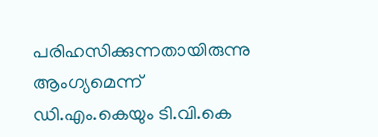പരിഹസിക്കുന്നതായിരുന്നു ആംഗ്യമെന്ന് ഡി.എം.കെയും ടി.വി.കെ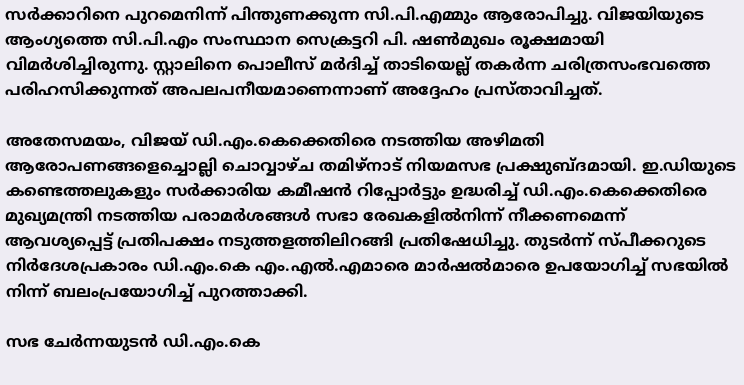സർക്കാറിനെ പുറമെനിന്ന് പിന്തുണക്കുന്ന സി.പി.എമ്മും ആരോപിച്ചു. വിജയിയുടെ ആംഗ്യത്തെ സി.പി.എം സംസ്ഥാന സെക്രട്ടറി പി. ഷൺമുഖം രൂക്ഷമായി വിമർശിച്ചിരുന്നു. സ്റ്റാലിനെ പൊലീസ് മർദിച്ച് താടിയെല്ല് തകർന്ന ചരിത്രസംഭവത്തെ പരിഹസിക്കുന്നത് അപലപനീയമാണെന്നാണ് അദ്ദേഹം പ്രസ്താവിച്ചത്.

അതേസമയം, വിജയ് ഡി.എം.കെക്കെതിരെ നടത്തിയ അഴിമതി ആരോപണങ്ങളെച്ചൊല്ലി ചൊവ്വാഴ്ച തമിഴ്‌നാട് നിയമസഭ പ്രക്ഷുബ്ദമായി. ഇ.ഡിയുടെ കണ്ടെത്തലുകളും സർക്കാരിയ കമീഷൻ റിപ്പോർട്ടും ഉദ്ധരിച്ച് ഡി.എം.കെക്കെതിരെ മുഖ്യമന്ത്രി നടത്തിയ പരാമർശങ്ങൾ സഭാ രേഖകളിൽനിന്ന് നീക്കണമെന്ന് ആവശ്യപ്പെട്ട് പ്രതിപക്ഷം നടുത്തളത്തിലിറങ്ങി പ്രതിഷേധിച്ചു. തുടർന്ന് സ്പീക്കറുടെ നിർദേശപ്രകാരം ഡി.എം.കെ എം.എൽ.എമാരെ മാർഷൽമാരെ ഉപയോഗിച്ച് സഭയിൽ നിന്ന് ബലംപ്രയോഗിച്ച് പുറത്താക്കി.

സഭ ചേർന്നയുടൻ ഡി.എം.കെ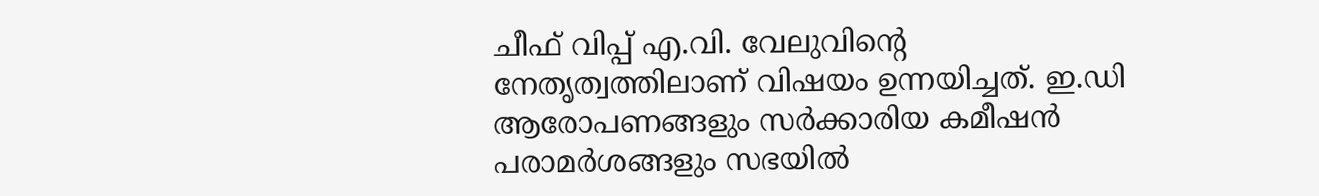ചീഫ് വിപ്പ് എ.വി. വേലുവിന്റെ നേതൃത്വത്തിലാണ് വിഷയം ഉന്നയിച്ചത്. ഇ.ഡി ആരോപണങ്ങളും സർക്കാരിയ കമീഷൻ പരാമർശങ്ങളും സഭയിൽ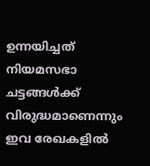ഉന്നയിച്ചത് നിയമസഭാ ചട്ടങ്ങൾക്ക് വിരുദ്ധമാണെന്നും ഇവ രേഖകളിൽ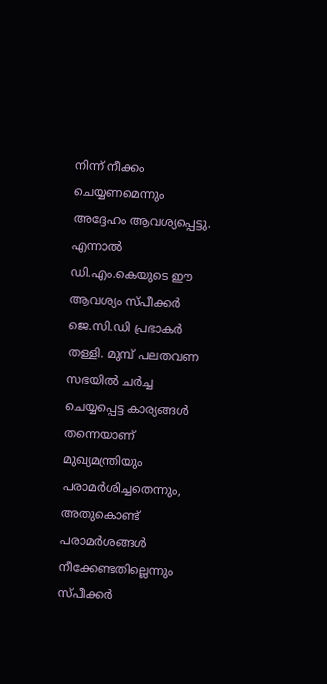നിന്ന് നീക്കം ചെയ്യണമെന്നും അദ്ദേഹം ആവശ്യപ്പെട്ടു. എന്നാൽ ഡി.എം.കെയുടെ ഈ ആവശ്യം സ്പീക്കർ ജെ.സി.ഡി പ്രഭാകർ തള്ളി. മുമ്പ് പലതവണ സഭയിൽ ചർച്ച ചെയ്യപ്പെട്ട കാര്യങ്ങൾ തന്നെയാണ് മുഖ്യമന്ത്രിയും പരാമർശിച്ചതെന്നും, അതുകൊണ്ട് പരാമർശങ്ങൾ നീക്കേണ്ടതില്ലെന്നും സ്പീക്കർ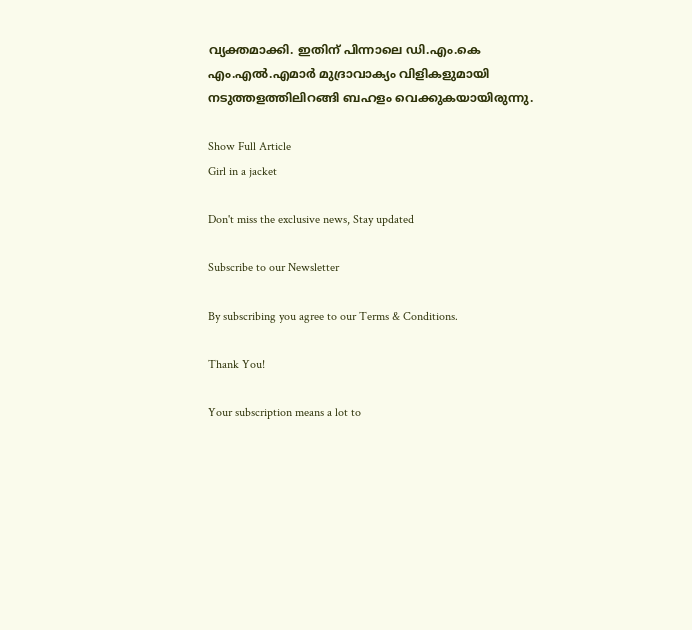വ്യക്തമാക്കി. ഇതിന് പിന്നാലെ ഡി.എം.കെ എം.എൽ.എമാർ മുദ്രാവാക്യം വിളികളുമായി നടുത്തളത്തിലിറങ്ങി ബഹളം വെക്കുകയായിരുന്നു.

Show Full Article
Girl in a jacket

Don't miss the exclusive news, Stay updated

Subscribe to our Newsletter

By subscribing you agree to our Terms & Conditions.

Thank You!

Your subscription means a lot to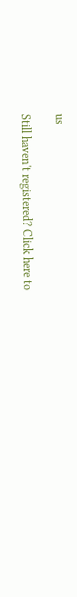us

Still haven't registered? Click here to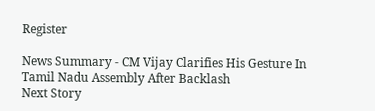Register

News Summary - CM Vijay Clarifies His Gesture In Tamil Nadu Assembly After Backlash
Next Story